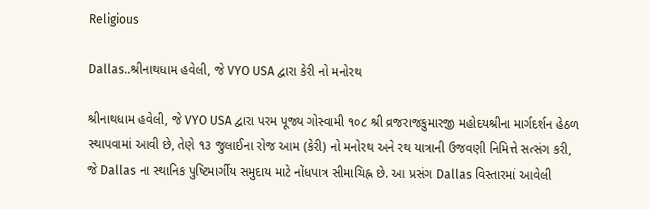Religious

Dallas..શ્રીનાથધામ હવેલી, જે VYO USA દ્વારા કેરી નો મનોરથ

શ્રીનાથધામ હવેલી, જે VYO USA દ્વારા પરમ પૂજ્ય ગોસ્વામી ૧૦૮ શ્રી વ્રજરાજકુમારજી મહોદયશ્રીના માર્ગદર્શન હેઠળ સ્થાપવામાં આવી છે, તેણે ૧૩ જુલાઈના રોજ આમ (કેરી) નો મનોરથ અને રથ યાત્રાની ઉજવણી નિમિત્તે સત્સંગ કરી, જે Dallas ના સ્થાનિક પુષ્ટિમાર્ગીય સમુદાય માટે નોંધપાત્ર સીમાચિહ્ન છે. આ પ્રસંગ Dallas વિસ્તારમાં આવેલી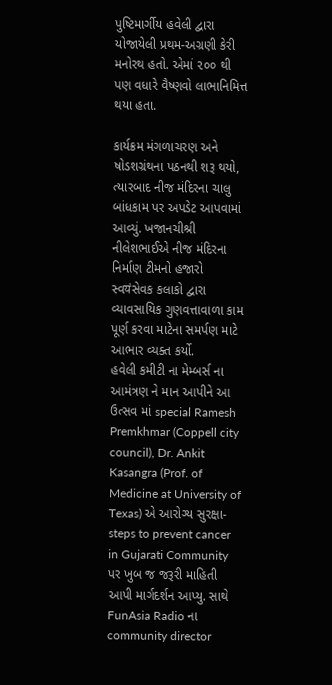પુષ્ટિમાર્ગીય હવેલી દ્વારા યોજાયેલી પ્રથમ-અગ્રણી કેરી મનોરથ હતો. એમાં ૨૦૦ થી પણ વધારે વૈષ્ણવો લાભાનિમિત્ત થયા હતા.

કાર્યક્રમ મંગળાચરણ અને ષોડશગ્રંથના પઠનથી શરૂ થયો, ત્યારબાદ નીજ મંદિરના ચાલુ બાંધકામ પર અપડેટ આપવામાં આવ્યું. ખજાનચીશ્રી નીલેશભાઈએ નીજ મંદિરના નિર્માણ ટીમનો હજારો સ્વयंસેવક કલાકો દ્વારા વ્યાવસાયિક ગુણવત્તાવાળા કામ પૂર્ણ કરવા માટેના સમર્પણ માટે આભાર વ્યક્ત કર્યો.
હવેલી કમીટી ના મેમ્બર્સ ના આમંત્રણ ને માન આપીને આ ઉત્સવ માં special Ramesh Premkhmar (Coppell city council), Dr. Ankit Kasangra (Prof. of Medicine at University of Texas) એ આરોગ્ય સુરક્ષા- steps to prevent cancer in Gujarati Community પર ખુબ જ જરૂરી માહિતી આપી માર્ગદર્શન આપ્યુ. સાથે FunAsia Radio ના community director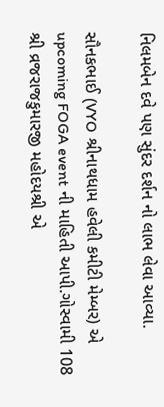નિલમબેન દવે પણ સુંદર દર્શન નો લાભ લેવા આવ્યા.

સૌનકભાઈ (VYO શ્રીનાથધામ હવેલી કમીટી મેમ્બર) એ upcoming FOGA event ની માહિતી આપી.ગોસ્વામી 108 શ્રી વ્રજરાજકુમારજી મહોદયશ્રી એ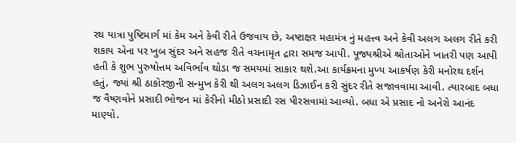રથ યાત્રા પુષ્ટિમાર્ગ માં કેમ અને કેવી રીતે ઉજવાય છે, અષ્ટાક્ષર મહામંત્ર નું મહત્ત્વ અને કેવી અલગ અલગ રીતે કરી શકાય એના પર ખુબ સુંદર અને સહજ રીતે વચનામૃત દ્રારા સમજ આપી. પૂજ્યશ્રીએ શ્રોતાઓને ખાતરી પણ આપી હતી કે શુભ પુરુષોત્તમ અવિર્ભાવ થોડા જ સમયમાં સાકાર થશે.આ કાર્યક્રમના મુખ્ય આકર્ષણ કેરી મનોરથ દર્શન હતું, જ્યાં શ્રી ઠાકોરજીની સન્મુખ કેરી થી અલગ અલગ ડિઝાઈન કરી સુંદર રીતે સજાવવામા આવી. ત્યારબાદ બધા જ વૈષ્ણવોને પ્રસાદી ભોજન માં કેરીનો મીઠો પ્રસાદી રસ પીરસવામાં આવ્યો. બધા એ પ્રસાદ નો અનેરો આનંદ માણ્યો.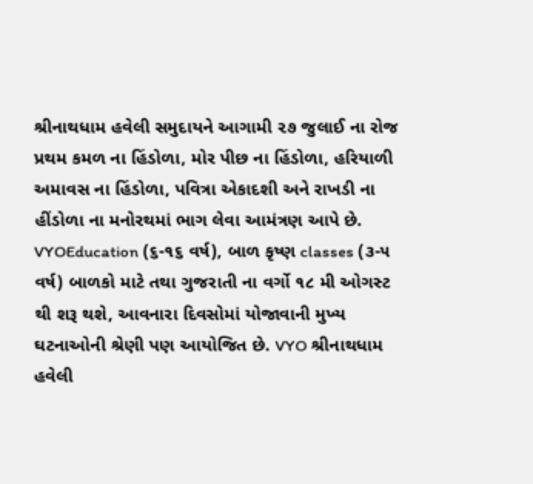શ્રીનાથધામ હવેલી સમુદાયને આગામી ૨૭ જુલાઈ ના રોજ પ્રથમ કમળ ના હિંડોળા, મોર પીછ ના હિંડોળા, હરિયાળી અમાવસ ના હિંડોળા, પવિત્રા એકાદશી અને રાખડી ના હીંડોળા ના મનોરથમાં ભાગ લેવા આમંત્રણ આપે છે. VYOEducation (૬-૧૬ વર્ષ), બાળ કૃષ્ણ classes (૩-૫ વર્ષ) બાળકો માટે તથા ગુજરાતી ના વર્ગો ૧૮ મી ઓગસ્ટ થી શરૂ થશે, આવનારા દિવસોમાં યોજાવાની મુખ્ય ઘટનાઓની શ્રેણી પણ આયોજિત છે. VYO શ્રીનાથધામ હવેલી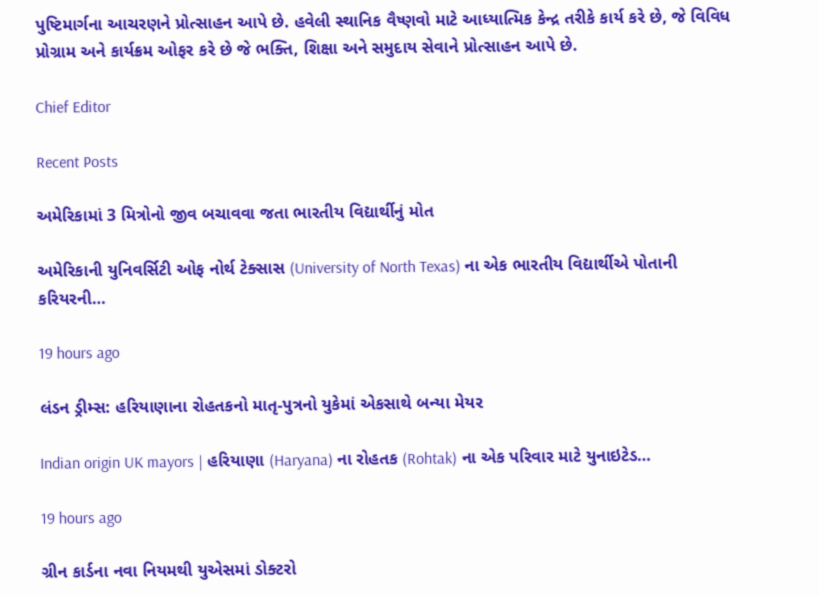પુષ્ટિમાર્ગના આચરણને પ્રોત્સાહન આપે છે. હવેલી સ્થાનિક વૈષ્ણવો માટે આધ્યાત્મિક કેન્દ્ર તરીકે કાર્ય કરે છે, જે વિવિધ પ્રોગ્રામ અને કાર્યક્રમ ઓફર કરે છે જે ભક્તિ, શિક્ષા અને સમુદાય સેવાને પ્રોત્સાહન આપે છે.

Chief Editor

Recent Posts

અમેરિકામાં 3 મિત્રોનો જીવ બચાવવા જતા ભારતીય વિદ્યાર્થીનું મોત

અમેરિકાની યુનિવર્સિટી ઓફ નોર્થ ટેક્સાસ (University of North Texas) ના એક ભારતીય વિદ્યાર્થીએ પોતાની કરિયરની…

19 hours ago

લંડન ડ્રીમ્સ: હરિયાણાના રોહતકનો માતૃ-પુત્રનો યુકેમાં એકસાથે બન્યા મેયર

Indian origin UK mayors | હરિયાણા (Haryana) ના રોહતક (Rohtak) ના એક પરિવાર માટે યુનાઇટેડ…

19 hours ago

ગ્રીન કાર્ડના નવા નિયમથી યુએસમાં ડોક્ટરો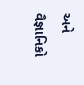અને વૈજ્ઞાનિકો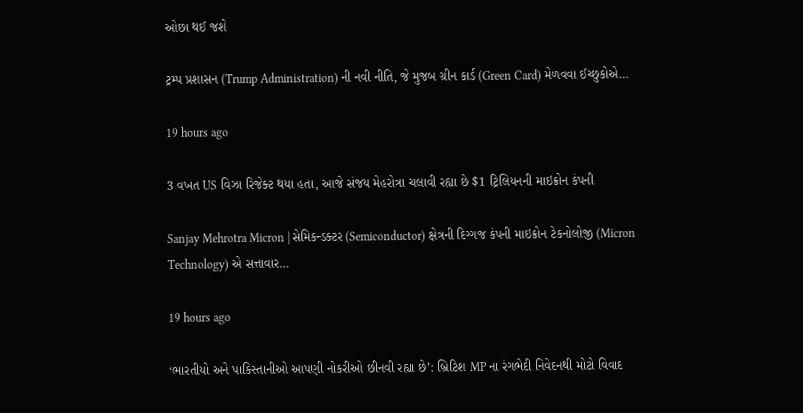ઓછા થઈ જશે

ટ્રમ્પ પ્રશાસન (Trump Administration) ની નવી નીતિ, જે મુજબ ગ્રીન કાર્ડ (Green Card) મેળવવા ઈચ્છુકોએ…

19 hours ago

3 વખત US વિઝા રિજેક્ટ થયા હતા, આજે સંજય મેહરોત્રા ચલાવી રહ્યા છે $1 ટ્રિલિયનની માઇક્રોન કંપની

Sanjay Mehrotra Micron | સેમિકન્ડક્ટર (Semiconductor) ક્ષેત્રની દિગ્ગજ કંપની માઇક્રોન ટેકનોલોજી (Micron Technology) એ સત્તાવાર…

19 hours ago

‘ભારતીયો અને પાકિસ્તાનીઓ આપણી નોકરીઓ છીનવી રહ્યા છે’: બ્રિટિશ MP ના રંગભેદી નિવેદનથી મોટો વિવાદ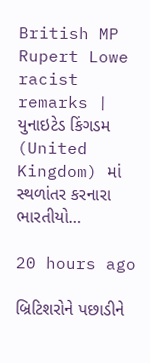British MP Rupert Lowe racist remarks | યુનાઇટેડ કિંગડમ (United Kingdom) માં સ્થળાંતર કરનારા ભારતીયો…

20 hours ago

બ્રિટિશરોને પછાડીને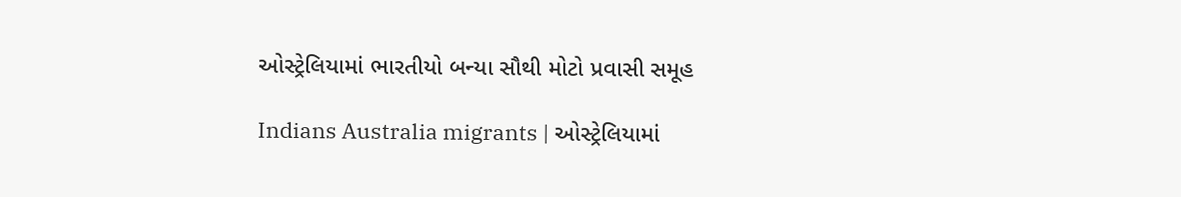ઓસ્ટ્રેલિયામાં ભારતીયો બન્યા સૌથી મોટો પ્રવાસી સમૂહ

Indians Australia migrants | ઓસ્ટ્રેલિયામાં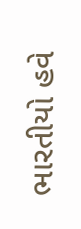ભારતીયો હવે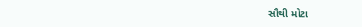સૌથી મોટા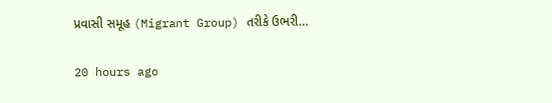પ્રવાસી સમૂહ (Migrant Group) તરીકે ઉભરી…

20 hours ago